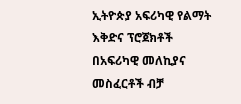ኢትዮጵያ አፍሪካዊ የልማት እቅድና ፕሮጀክቶች በአፍሪካዊ መለኪያና መስፈርቶች ብቻ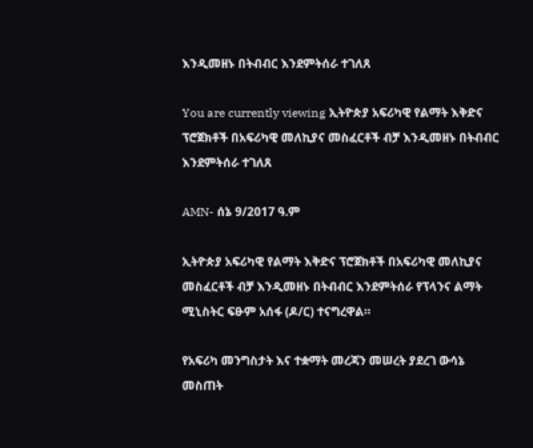እንዲመዘኑ በትብብር እንደምትሰራ ተገለጸ

You are currently viewing ኢትዮጵያ አፍሪካዊ የልማት እቅድና ፕሮጀክቶች በአፍሪካዊ መለኪያና መስፈርቶች ብቻ እንዲመዘኑ በትብብር እንደምትሰራ ተገለጸ

AMN- ሰኔ 9/2017 ዓ.ም

ኢትዮጵያ አፍሪካዊ የልማት እቅድና ፕሮጀክቶች በአፍሪካዊ መለኪያና መስፈርቶች ብቻ እንዲመዘኑ በትብብር እንደምትሰራ የፕላንና ልማት ሚኒስትር ፍፁም አሰፋ (ዶ/ር) ተናግረዋል።

የአፍሪካ መንግስታት እና ተቋማት መረጃን መሠረት ያደረገ ውሳኔ መስጠት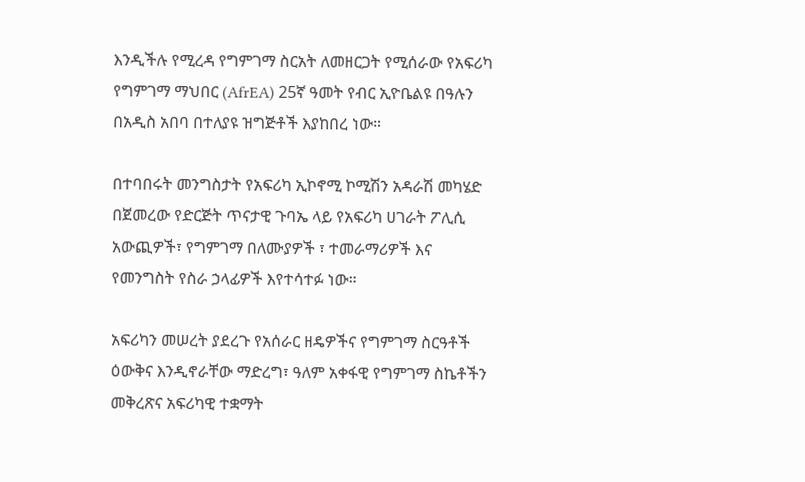እንዲችሉ የሚረዳ የግምገማ ስርአት ለመዘርጋት የሚሰራው የአፍሪካ የግምገማ ማህበር (AfrEA) 25ኛ ዓመት የብር ኢዮቤልዩ በዓሉን በአዲስ አበባ በተለያዩ ዝግጅቶች እያከበረ ነው።

በተባበሩት መንግስታት የአፍሪካ ኢኮኖሚ ኮሚሽን አዳራሽ መካሄድ በጀመረው የድርጅት ጥናታዊ ጉባኤ ላይ የአፍሪካ ሀገራት ፖሊሲ አውጪዎች፣ የግምገማ በለሙያዎች ፣ ተመራማሪዎች እና የመንግስት የስራ ኃላፊዎች እየተሳተፉ ነው።

አፍሪካን መሠረት ያደረጉ የአሰራር ዘዴዎችና የግምገማ ስርዓቶች ዕውቅና እንዲኖራቸው ማድረግ፣ ዓለም አቀፋዊ የግምገማ ስኬቶችን መቅረጽና አፍሪካዊ ተቋማት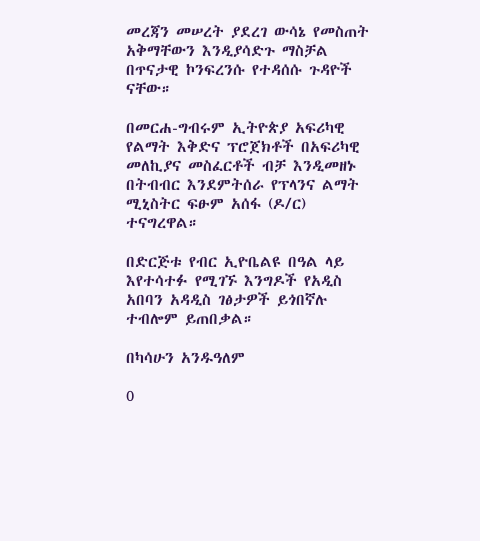መረጃን መሠረት ያደረገ ውሳኔ የመስጠት አቅማቸውን እንዲያሳድጉ ማስቻል በጥናታዊ ኮንፍረንሱ የተዳሰሱ ጉዳዮች ናቸው።

በመርሐ-ግብሩም ኢትዮጵያ አፍሪካዊ የልማት እቅድና ፕሮጀክቶች በአፍሪካዊ መለኪያና መስፈርቶች ብቻ እንዲመዘኑ በትብብር እንደምትሰራ የፕላንና ልማት ሚኒስትር ፍፁም አሰፋ (ዶ/ር) ተናግረዋል።

በድርጅቱ የብር ኢዮቤልዩ በዓል ላይ እየተሳተፉ የሚገኙ እንግዶች የአዲስ አበባን አዳዲስ ገፅታዎች ይጎበኛሉ ተብሎም ይጠበቃል።

በካሳሁን አንዱዓለም

0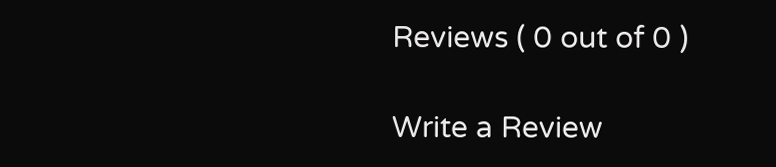Reviews ( 0 out of 0 )

Write a Review